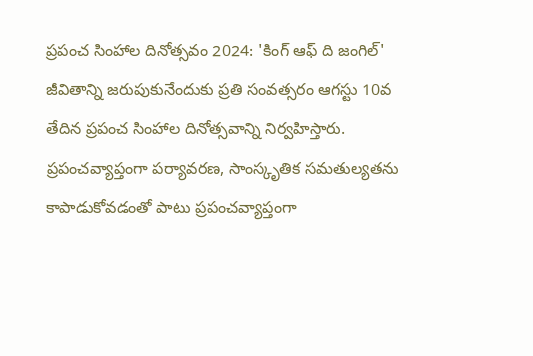ప్రపంచ సింహాల దినోత్సవం 2024: 'కింగ్ ఆఫ్ ది జంగిల్' జీవితాన్ని జరుపుకునేందుకు ప్రతి సంవత్సరం ఆగస్టు 10వ తేదిన ప్రపంచ సింహాల దినోత్సవాన్ని నిర్వహిస్తారు. ప్రపంచవ్యాప్తంగా పర్యావరణ, సాంస్కృతిక సమతుల్యతను కాపాడుకోవడంతో పాటు ప్రపంచవ్యాప్తంగా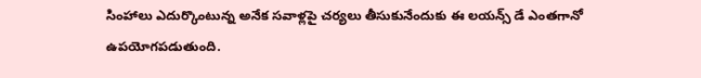సింహాలు ఎదుర్కొంటున్న అనేక సవాళ్లపై చర్యలు తీసుకునేందుకు ఈ లయన్స్ డే ఎంతగానో ఉపయోగపడుతుంది.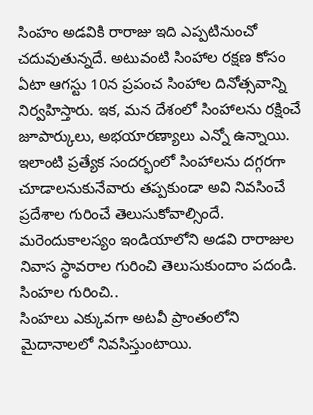సింహం అడవికి రారాజు ఇది ఎప్పటినుంచో చదువుతున్నదే. అటువంటి సింహాల రక్షణ కోసం ఏటా ఆగస్టు 10న ప్రపంచ సింహాల దినోత్సవాన్ని నిర్వహిస్తారు. ఇక, మన దేశంలో సింహాలను రక్షించే జూపార్కులు, అభయారణ్యాలు ఎన్నో ఉన్నాయి. ఇలాంటి ప్రత్యేక సందర్భంలో సింహాలను దగ్గరగా చూడాలనుకునేవారు తప్పకుండా అవి నివసించే ప్రదేశాల గురించే తెలుసుకోవాల్సిందే. మరెందుకాలస్యం ఇండియాలోని అడవి రారాజుల నివాస స్థావరాల గురించి తెలుసుకుందాం పదండి.
సింహల గురించి..
సింహలు ఎక్కువగా అటవీ ప్రాంతంలోని మైదానాలలో నివసిస్తుంటాయి.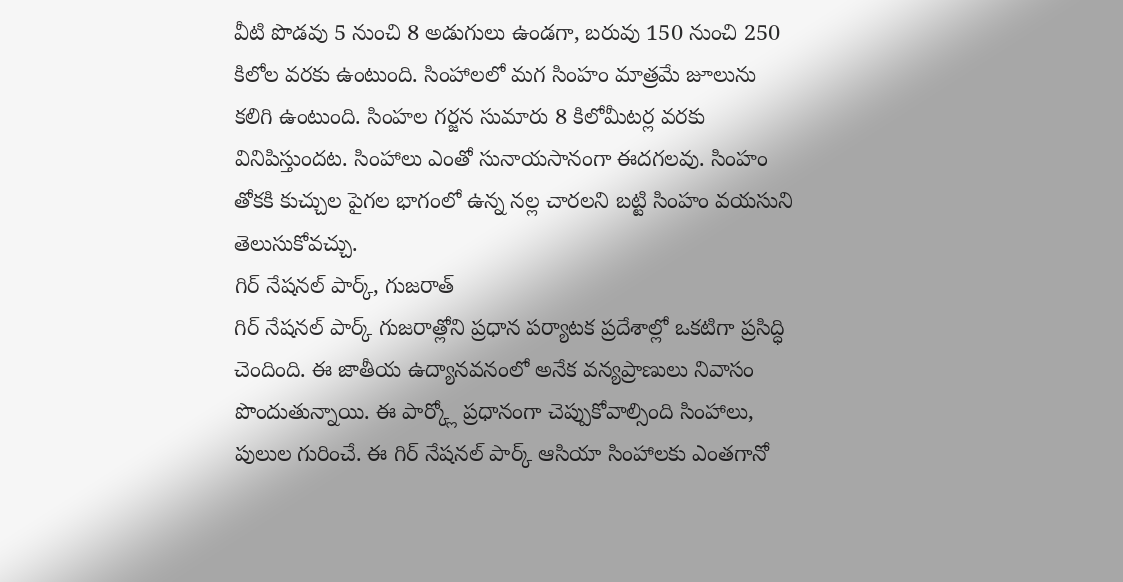వీటి పొడవు 5 నుంచి 8 అడుగులు ఉండగా, బరువు 150 నుంచి 250 కిలోల వరకు ఉంటుంది. సింహాలలో మగ సింహం మాత్రమే జూలును కలిగి ఉంటుంది. సింహల గర్జన సుమారు 8 కిలోమీటర్ల వరకు వినిపిస్తుందట. సింహాలు ఎంతో సునాయసానంగా ఈదగలవు. సింహం తోకకి కుచ్చుల పైగల భాగంలో ఉన్న నల్ల చారలని బట్టి సింహం వయసుని తెలుసుకోవచ్చు.
గిర్ నేషనల్ పార్క్, గుజరాత్
గిర్ నేషనల్ పార్క్ గుజరాత్లోని ప్రధాన పర్యాటక ప్రదేశాల్లో ఒకటిగా ప్రసిద్ధి చెందింది. ఈ జాతీయ ఉద్యానవనంలో అనేక వన్యప్రాణులు నివాసం పొందుతున్నాయి. ఈ పార్క్లో ప్రధానంగా చెప్పుకోవాల్సింది సింహాలు, పులుల గురించే. ఈ గిర్ నేషనల్ పార్క్ ఆసియా సింహాలకు ఎంతగానో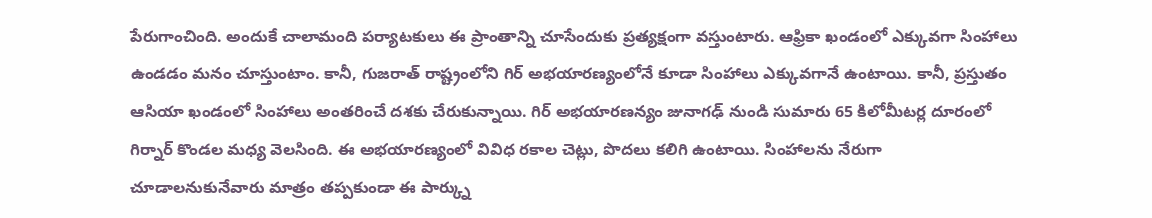పేరుగాంచింది. అందుకే చాలామంది పర్యాటకులు ఈ ప్రాంతాన్ని చూసేందుకు ప్రత్యక్షంగా వస్తుంటారు. ఆఫ్రికా ఖండంలో ఎక్కువగా సింహాలు ఉండడం మనం చూస్తుంటాం. కానీ, గుజరాత్ రాష్ట్రంలోని గిర్ అభయారణ్యంలోనే కూడా సింహాలు ఎక్కువగానే ఉంటాయి. కానీ, ప్రస్తుతం ఆసియా ఖండంలో సింహాలు అంతరించే దశకు చేరుకున్నాయి. గిర్ అభయారణన్యం జునాగఢ్ నుండి సుమారు 65 కిలోమీటర్ల దూరంలో గిర్నార్ కొండల మధ్య వెలసింది. ఈ అభయారణ్యంలో వివిధ రకాల చెట్లు, పొదలు కలిగి ఉంటాయి. సింహాలను నేరుగా చూడాలనుకునేవారు మాత్రం తప్పకుండా ఈ పార్క్ను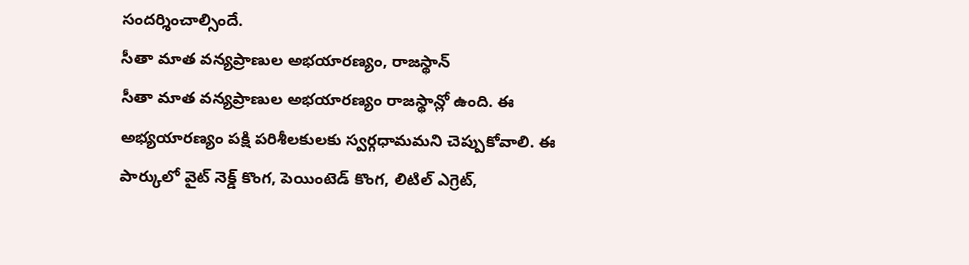సందర్శించాల్సిందే.
సీతా మాత వన్యప్రాణుల అభయారణ్యం, రాజస్థాన్
సీతా మాత వన్యప్రాణుల అభయారణ్యం రాజస్థాన్లో ఉంది. ఈ అభ్యయారణ్యం పక్షి పరిశీలకులకు స్వర్గధామమని చెప్పుకోవాలి. ఈ పార్కులో వైట్ నెక్డ్ కొంగ, పెయింటెడ్ కొంగ, లిటిల్ ఎగ్రెట్,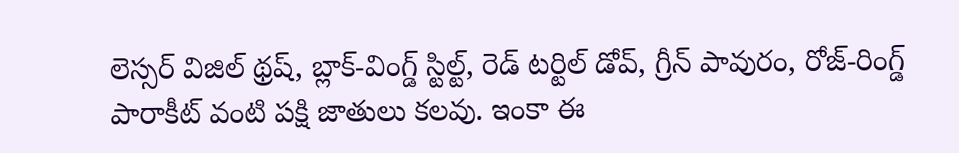లెస్సర్ విజిల్ థ్రష్, బ్లాక్-వింగ్డ్ స్టిల్ట్, రెడ్ టర్టిల్ డోవ్, గ్రీన్ పావురం, రోజ్-రింగ్డ్ పారాకీట్ వంటి పక్షి జాతులు కలవు. ఇంకా ఈ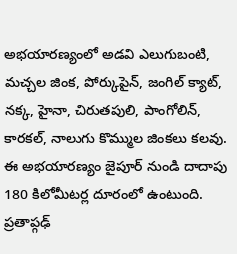అభయారణ్యంలో అడవి ఎలుగుబంటి, మచ్చల జింక, పోర్కుపైన్, జంగిల్ క్యాట్, నక్క, హైనా, చిరుతపులి, పాంగోలిన్, కారకల్, నాలుగు కొమ్ముల జింకలు కలవు. ఈ అభయారణ్యం జైపూర్ నుండి దాదాపు 180 కిలోమీటర్ల దూరంలో ఉంటుంది. ప్రతాప్గఢ్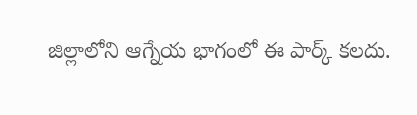జిల్లాలోని ఆగ్నేయ భాగంలో ఈ పార్క్ కలదు.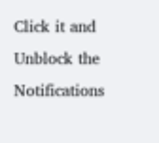Click it and Unblock the Notifications